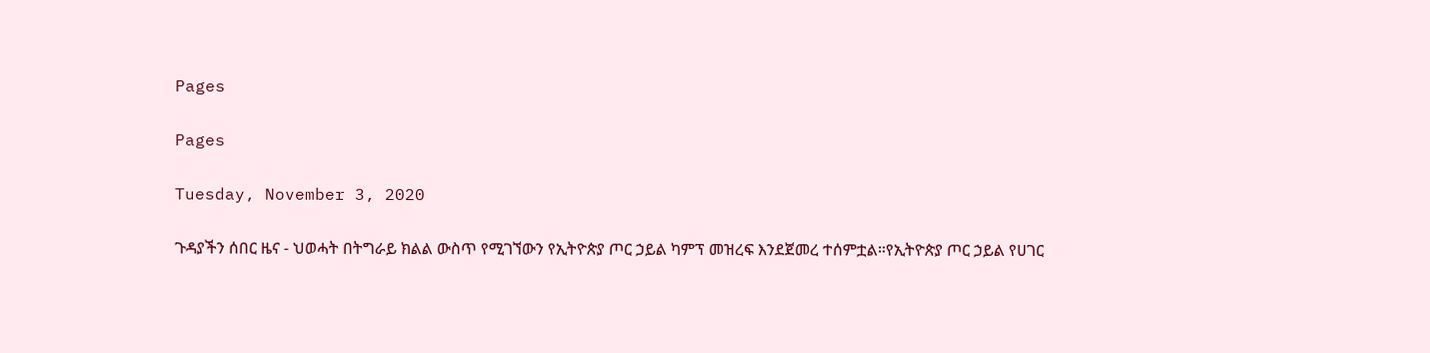Pages

Pages

Tuesday, November 3, 2020

ጉዳያችን ሰበር ዜና - ህወሓት በትግራይ ክልል ውስጥ የሚገኘውን የኢትዮጵያ ጦር ኃይል ካምፕ መዝረፍ እንደጀመረ ተሰምቷል።የኢትዮጵያ ጦር ኃይል የሀገር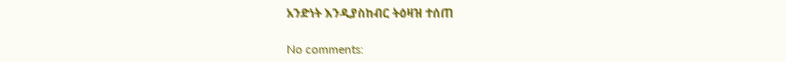አንድነት እንዲያስከብር ትዕዛዝ ተሰጠ

No comments: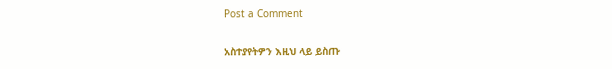Post a Comment

አስተያየትዎን እዚህ ላይ ይስጡ